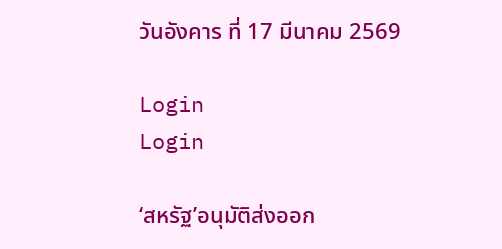วันอังคาร ที่ 17 มีนาคม 2569

Login
Login

‘สหรัฐ’อนุมัติส่งออก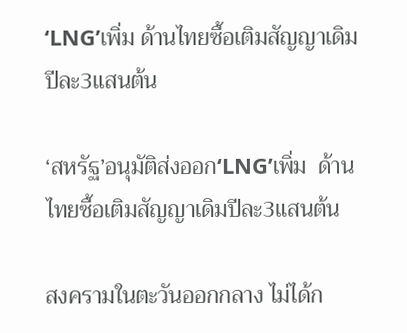‘LNG’เพิ่ม ด้านไทยซื้อเติมสัญญาเดิมปีละ3แสนต้น

‘สหรัฐ’อนุมัติส่งออก‘LNG’เพิ่ม  ด้านไทยซื้อเติมสัญญาเดิมปีละ3แสนต้น

สงครามในตะวันออกกลาง ไม่ได้ก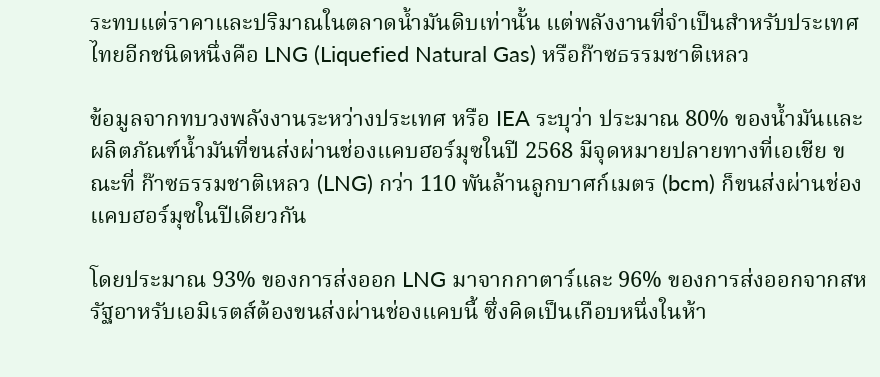ระทบแต่ราคาและปริมาณในตลาดน้ำมันดิบเท่านั้น แต่พลังงานที่จำเป็นสำหรับประเทศไทยอีกชนิดหนึ่งคือ LNG (Liquefied Natural Gas) หรือก๊าซธรรมชาติเหลว

ข้อมูลจากทบวงพลังงานระหว่างประเทศ หรือ IEA ระบุว่า ประมาณ 80% ของน้ำมันและผลิตภัณฑ์น้ำมันที่ขนส่งผ่านช่องแคบฮอร์มุซในปี 2568 มีจุดหมายปลายทางที่เอเชีย ขณะที่ ก๊าซธรรมชาติเหลว (LNG) กว่า 110 พันล้านลูกบาศก์เมตร (bcm) ก็ขนส่งผ่านช่องแคบฮอร์มุซในปีเดียวกัน

โดยประมาณ 93% ของการส่งออก LNG มาจากกาตาร์และ 96% ของการส่งออกจากสหรัฐอาหรับเอมิเรตส์ต้องขนส่งผ่านช่องแคบนี้ ซึ่งคิดเป็นเกือบหนึ่งในห้า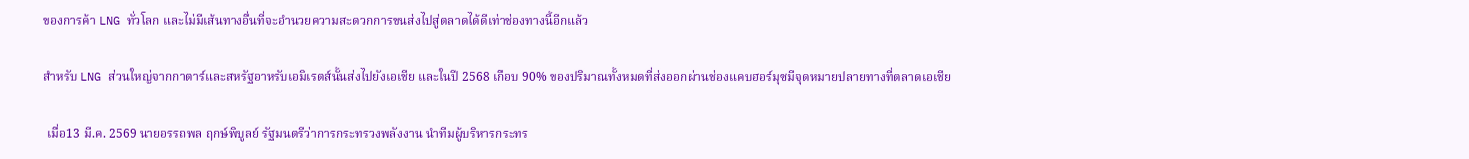ของการค้า LNG ทั่วโลก และไม่มีเส้นทางอื่นที่จะอำนวยความสะดวกการขนส่งไปสู่ตลาดได้ดีเท่าช่องทางนี้อีกแล้ว

สำหรับ LNG ส่วนใหญ่จากกาตาร์และสหรัฐอาหรับเอมิเรตส์นั้นส่งไปยังเอเชีย และในปี 2568 เกือบ 90% ของปริมาณทั้งหมดที่ส่งออกผ่านช่องแคบฮอร์มุซมีจุดหมายปลายทางที่ตลาดเอเชีย

 เมื่อ13 มี.ค. 2569 นายอรรถพล ฤกษ์พิบูลย์ รัฐมนตรีว่าการกระทรวงพลังงาน นำทีมผู้บริหารกระทร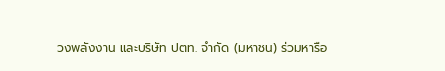วงพลังงาน และบริษัท ปตท. จำกัด (มหาชน) ร่วมหารือ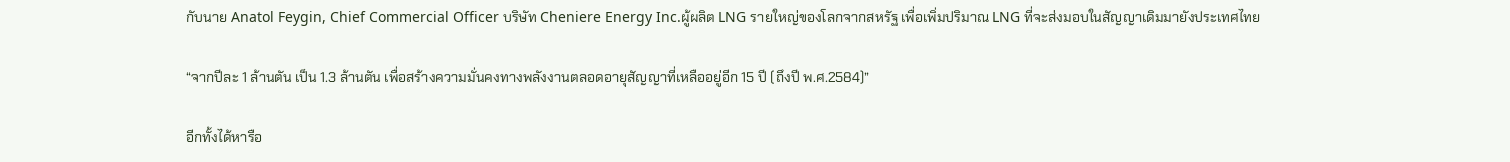กับนาย Anatol Feygin, Chief Commercial Officer บริษัท Cheniere Energy Inc.ผู้ผลิต LNG รายใหญ่ของโลกจากสหรัฐ เพื่อเพิ่มปริมาณ LNG ที่จะส่งมอบในสัญญาเดิมมายังประเทศไทย

“จากปีละ 1 ล้านตัน เป็น 1.3 ล้านตัน เพื่อสร้างความมั่นคงทางพลังงานตลอดอายุสัญญาที่เหลืออยู่อีก 15 ปี (ถึงปี พ.ศ.2584)”

อีกทั้งได้หารือ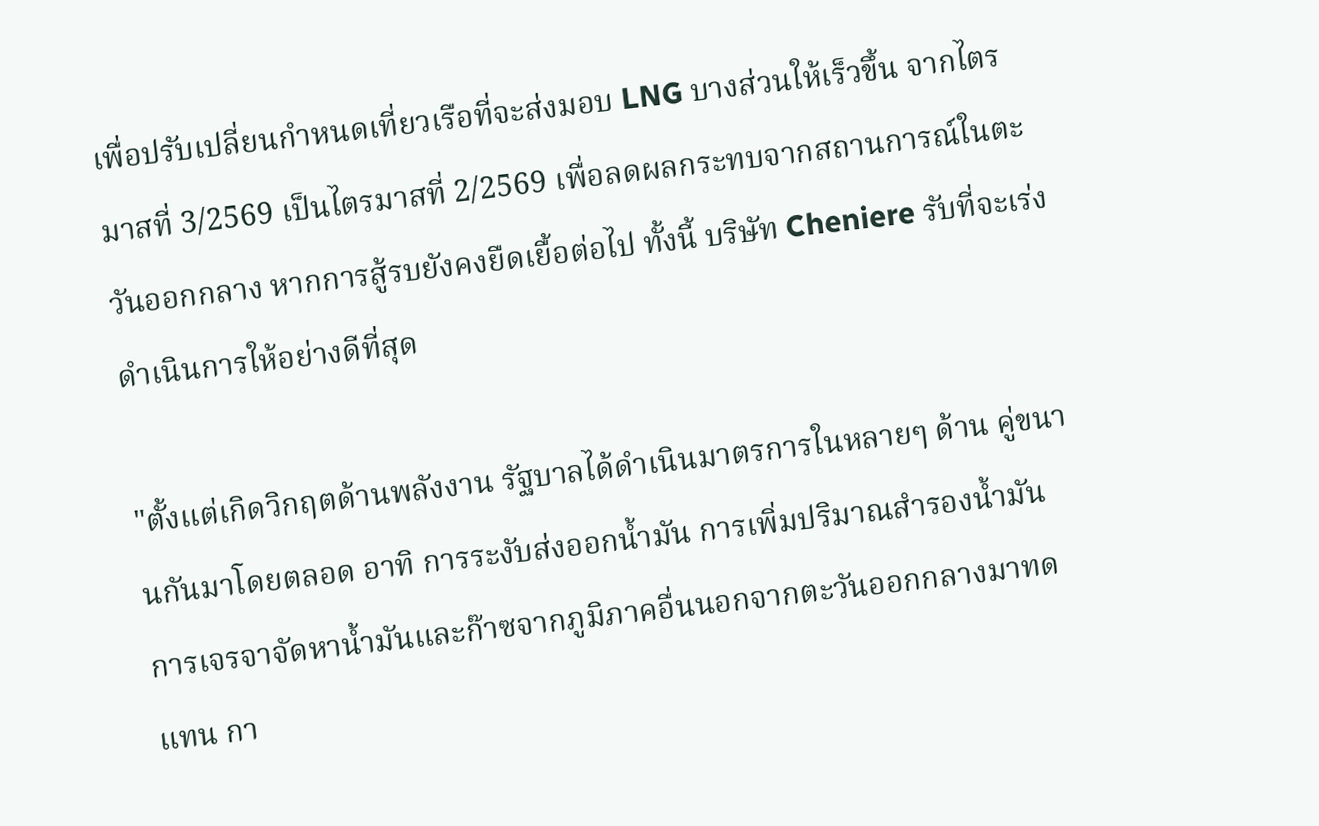เพื่อปรับเปลี่ยนกำหนดเที่ยวเรือที่จะส่งมอบ LNG บางส่วนให้เร็วขึ้น จากไตรมาสที่ 3/2569 เป็นไตรมาสที่ 2/2569 เพื่อลดผลกระทบจากสถานการณ์ในตะวันออกกลาง หากการสู้รบยังคงยืดเยื้อต่อไป ทั้งนี้ บริษัท Cheniere รับที่จะเร่งดำเนินการให้อย่างดีที่สุด

"ตั้งแต่เกิดวิกฤตด้านพลังงาน รัฐบาลได้ดำเนินมาตรการในหลายๆ ด้าน คู่ขนานกันมาโดยตลอด อาทิ การระงับส่งออกน้ำมัน การเพิ่มปริมาณสำรองน้ำมัน การเจรจาจัดหาน้ำมันและก๊าซจากภูมิภาคอื่นนอกจากตะวันออกกลางมาทดแทน กา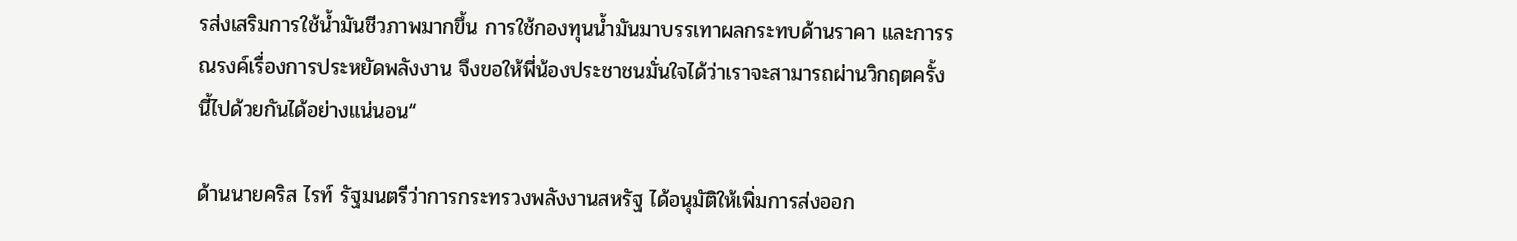รส่งเสริมการใช้น้ำมันชีวภาพมากขึ้น การใช้กองทุนน้ำมันมาบรรเทาผลกระทบด้านราคา และการรณรงค์เรื่องการประหยัดพลังงาน จึงขอให้พี่น้องประชาชนมั่นใจได้ว่าเราจะสามารถผ่านวิกฤตครั้งนี้ไปด้วยกันได้อย่างแน่นอน“

ด้านนายคริส ไรท์ รัฐมนตรีว่าการกระทรวงพลังงานสหรัฐ ได้อนุมัติให้เพิ่มการส่งออก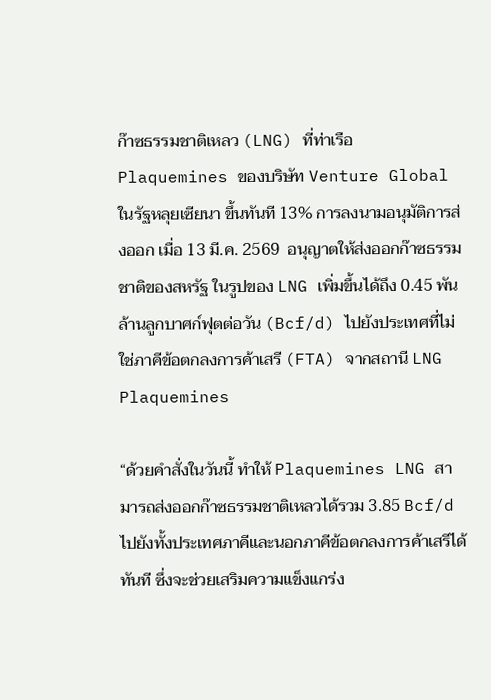ก๊าซธรรมชาติเหลว (LNG) ที่ท่าเรือ Plaquemines ของบริษัท Venture Global ในรัฐหลุยเซียนา ขึ้นทันที 13% การลงนามอนุมัติการส่งออก เมื่อ 13 มี.ค. 2569  อนุญาตให้ส่งออกก๊าซธรรมชาติของสหรัฐ ในรูปของ LNG เพิ่มขึ้นได้ถึง 0.45 พันล้านลูกบาศก์ฟุตต่อวัน (Bcf/d) ไปยังประเทศที่ไม่ใช่ภาคีข้อตกลงการค้าเสรี (FTA) จากสถานี LNG Plaquemines

“ด้วยคำสั่งในวันนี้ ทำให้ Plaquemines LNG สามารถส่งออกก๊าซธรรมชาติเหลวได้รวม 3.85 Bcf/d ไปยังทั้งประเทศภาคีและนอกภาคีข้อตกลงการค้าเสรีได้ทันที ซึ่งจะช่วยเสริมความแข็งแกร่ง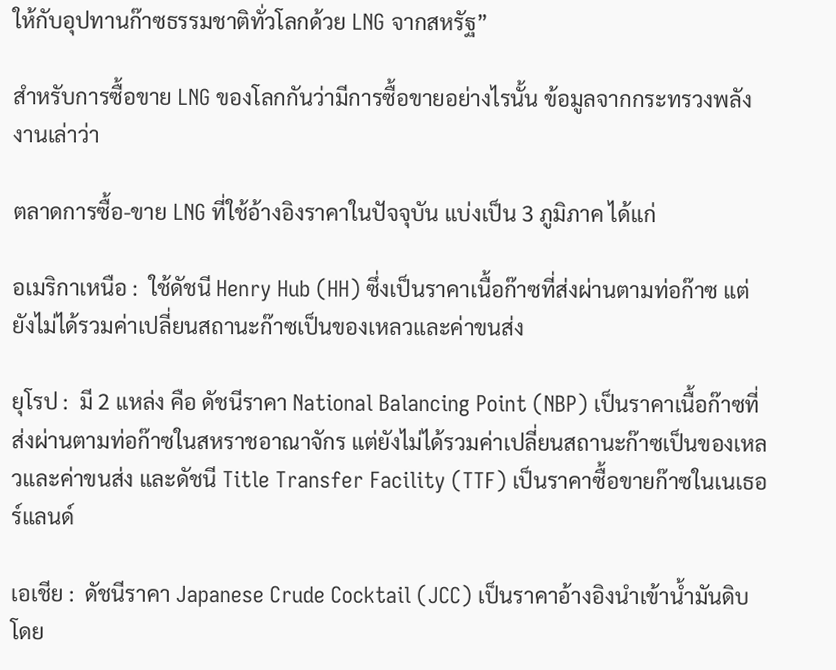ให้กับอุปทานก๊าซธรรมชาติทั่วโลกด้วย LNG จากสหรัฐ”

สำหรับการซื้อขาย LNG ของโลกกันว่ามีการซื้อขายอย่างไรนั้น ข้อมูลจากกระทรวงพลังงานเล่าว่า

ตลาดการซื้อ-ขาย LNG ที่ใช้อ้างอิงราคาในปัจจุบัน แบ่งเป็น 3 ภูมิภาค ได้แก่

อเมริกาเหนือ :  ใช้ดัชนี Henry Hub (HH) ซึ่งเป็นราคาเนื้อก๊าซที่ส่งผ่านตามท่อก๊าซ แต่ยังไม่ได้รวมค่าเปลี่ยนสถานะก๊าซเป็นของเหลวและค่าขนส่ง

ยุโรป :  มี 2 แหล่ง คือ ดัชนีราคา National Balancing Point (NBP) เป็นราคาเนื้อก๊าซที่ส่งผ่านตามท่อก๊าซในสหราชอาณาจักร แต่ยังไม่ได้รวมค่าเปลี่ยนสถานะก๊าซเป็นของเหลวและค่าขนส่ง และดัชนี Title Transfer Facility (TTF) เป็นราคาซื้อขายก๊าซในเนเธอร์แลนด์

เอเชีย :  ดัชนีราคา Japanese Crude Cocktail (JCC) เป็นราคาอ้างอิงนำเข้าน้ำมันดิบโดย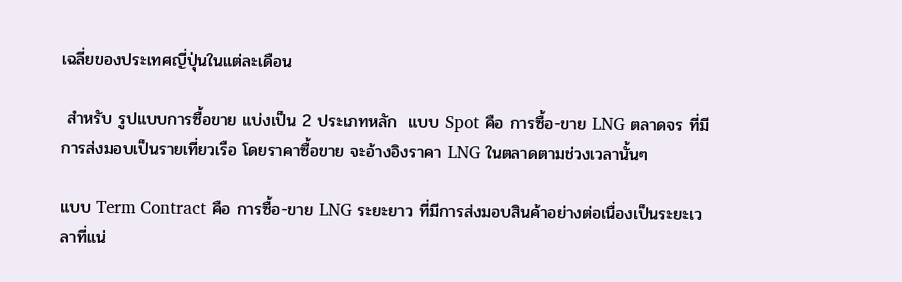เฉลี่ยของประเทศญี่ปุ่นในแต่ละเดือน

 สำหรับ รูปแบบการซื้อขาย แบ่งเป็น 2 ประเภทหลัก  แบบ Spot คือ การซื้อ-ขาย LNG ตลาดจร ที่มีการส่งมอบเป็นรายเที่ยวเรือ โดยราคาซื้อขาย จะอ้างอิงราคา LNG ในตลาดตามช่วงเวลานั้นๆ

แบบ Term Contract คือ การซื้อ-ขาย LNG ระยะยาว ที่มีการส่งมอบสินค้าอย่างต่อเนื่องเป็นระยะเวลาที่แน่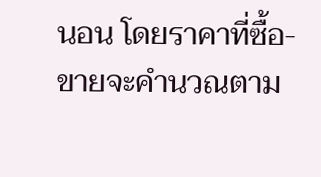นอน โดยราคาที่ซื้อ-ขายจะคำนวณตาม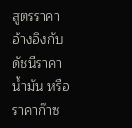สูตรราคาอ้างอิงกับดัชนีราคาน้ำมัน หรือราคาก๊าซ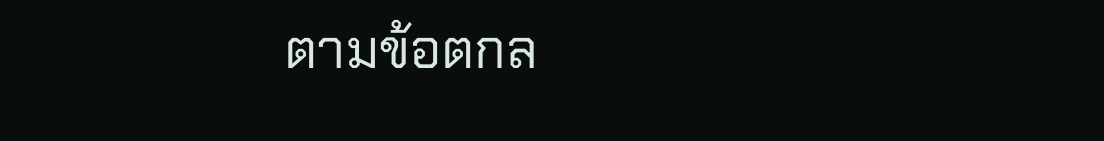ตามข้อตกล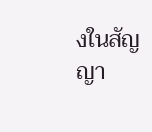งในสัญญา